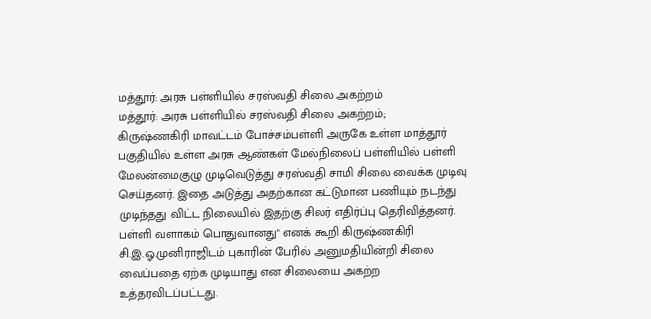மத்தூர்: அரசு பள்ளியில் சரஸ்வதி சிலை அகற்றம்
மத்தூர்: அரசு பள்ளியில் சரஸ்வதி சிலை அகற்றம்;
கிருஷ்ணகிரி மாவட்டம் போச்சம்பள்ளி அருகே உள்ள மாத்தூர் பகுதியில் உள்ள அரசு ஆண்கள் மேல்நிலைப் பள்ளியில் பள்ளி மேலன்மைகுழு முடிவெடுத்து சரஸ்வதி சாமி சிலை வைக்க முடிவு செய்தனர். இதை அடுத்து அதற்கான கட்டுமான பணியும் நடந்து முடிந்தது விட்ட நிலையில் இதற்கு சிலர் எதிர்ப்பு தெரிவித்தனர். பள்ளி வளாகம் பொதுவானது" எனக் கூறி கிருஷ்ணகிரி சி.இ.ஓ.முனிராஜிடம் புகாரின் பேரில் அனுமதியின்றி சிலை வைப்பதை ஏற்க முடியாது என சிலையை அகற்ற உத்தரவிடப்பட்டது.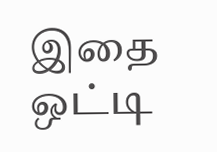இதை ஒட்டி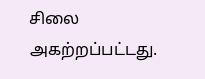சிலை அகற்றப்பட்டது.